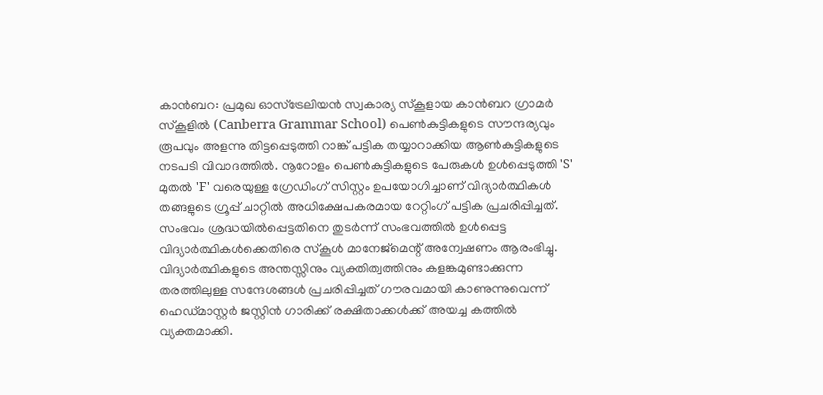കാൻബറ: പ്രമുഖ ഓസ്ട്രേലിയൻ സ്വകാര്യ സ്കൂളായ കാൻബറ ഗ്രാമർ സ്കൂളിൽ (Canberra Grammar School) പെൺകുട്ടികളുടെ സൗന്ദര്യവും രൂപവും അളന്നു തിട്ടപ്പെടുത്തി റാങ്ക് പട്ടിക തയ്യാറാക്കിയ ആൺകുട്ടികളുടെ നടപടി വിവാദത്തിൽ. നൂറോളം പെൺകുട്ടികളുടെ പേരുകൾ ഉൾപ്പെടുത്തി 'S' മുതൽ 'F' വരെയുള്ള ഗ്രേഡിംഗ് സിസ്റ്റം ഉപയോഗിച്ചാണ് വിദ്യാർത്ഥികൾ തങ്ങളുടെ ഗ്രൂപ്പ് ചാറ്റിൽ അധിക്ഷേപകരമായ റേറ്റിംഗ് പട്ടിക പ്രചരിപ്പിച്ചത്.
സംഭവം ശ്രദ്ധയിൽപ്പെട്ടതിനെ തുടർന്ന് സംഭവത്തിൽ ഉൾപ്പെട്ട വിദ്യാർത്ഥികൾക്കെതിരെ സ്കൂൾ മാനേജ്മെന്റ് അന്വേഷണം ആരംഭിച്ചു. വിദ്യാർത്ഥികളുടെ അന്തസ്സിനും വ്യക്തിത്വത്തിനും കളങ്കമുണ്ടാക്കുന്ന തരത്തിലുള്ള സന്ദേശങ്ങൾ പ്രചരിപ്പിച്ചത് ഗൗരവമായി കാണുന്നുവെന്ന് ഹെഡ്മാസ്റ്റർ ജസ്റ്റിൻ ഗാരിക്ക് രക്ഷിതാക്കൾക്ക് അയച്ച കത്തിൽ വ്യക്തമാക്കി.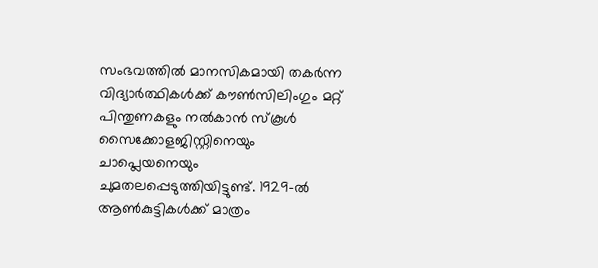സംഭവത്തിൽ മാനസികമായി തകർന്ന വിദ്യാർത്ഥികൾക്ക് കൗൺസിലിംഗും മറ്റ് പിന്തുണകളും നൽകാൻ സ്കൂൾ സൈക്കോളജിസ്റ്റിനെയും ചാപ്ലെയനെയും ചുമതലപ്പെടുത്തിയിട്ടുണ്ട്. 1929-ൽ ആൺകുട്ടികൾക്ക് മാത്രം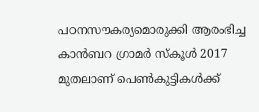പഠനസൗകര്യമൊരുക്കി ആരംഭിച്ച കാൻബറ ഗ്രാമർ സ്കൂൾ 2017 മുതലാണ് പെൺകുട്ടികൾക്ക്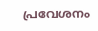പ്രവേശനം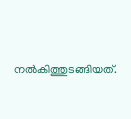നൽകിത്തുടങ്ങിയത്.